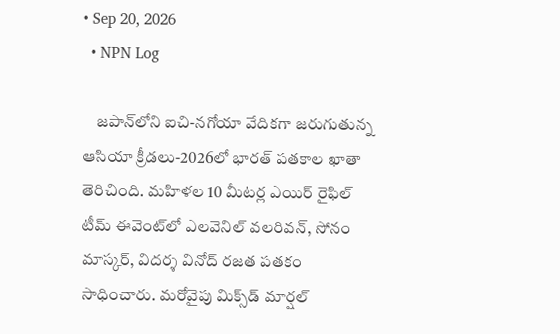• Sep 20, 2026
  • NPN Log

    జపాన్‌లోని ఐచి-నగోయా వేదికగా జరుగుతున్న ఆసియా క్రీడలు-2026లో భారత్‌ పతకాల ఖాతా తెరిచింది. మహిళల 10 మీటర్ల ఎయిర్‌ రైఫిల్‌ టీమ్‌ ఈవెంట్‌లో ఎలవెనిల్‌ వలరివన్‌, సోనం మాస్కర్‌, విదర్శ వినోద్‌ రజత పతకం సాధించారు. మరోవైపు మిక్స్‌డ్‌ మార్షల్‌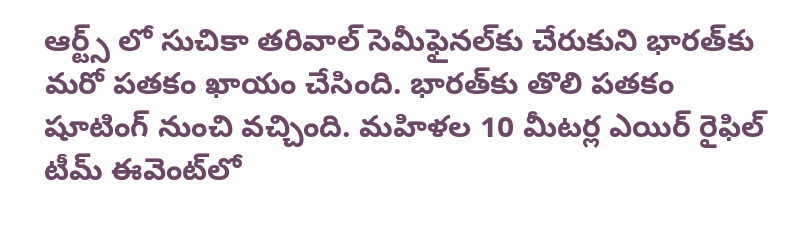ఆర్ట్స్‌ లో సుచికా తరివాల్‌ సెమీఫైనల్‌కు చేరుకుని భారత్‌కు మరో పతకం ఖాయం చేసింది. భారత్‌కు తొలి పతకం షూటింగ్‌ నుంచి వచ్చింది. మహిళల 10 మీటర్ల ఎయిర్‌ రైఫిల్‌ టీమ్‌ ఈవెంట్‌లో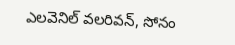ఎలవెనిల్‌ వలరివన్‌, సోనం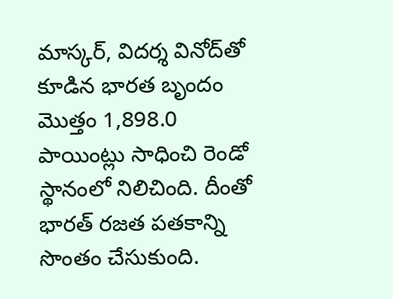మాస్కర్‌, విదర్శ వినోద్‌తో కూడిన భారత బృందం మొత్తం 1,898.0 పాయింట్లు సాధించి రెండో స్థానంలో నిలిచింది. దీంతో భారత్‌ రజత పతకాన్ని సొంతం చేసుకుంది.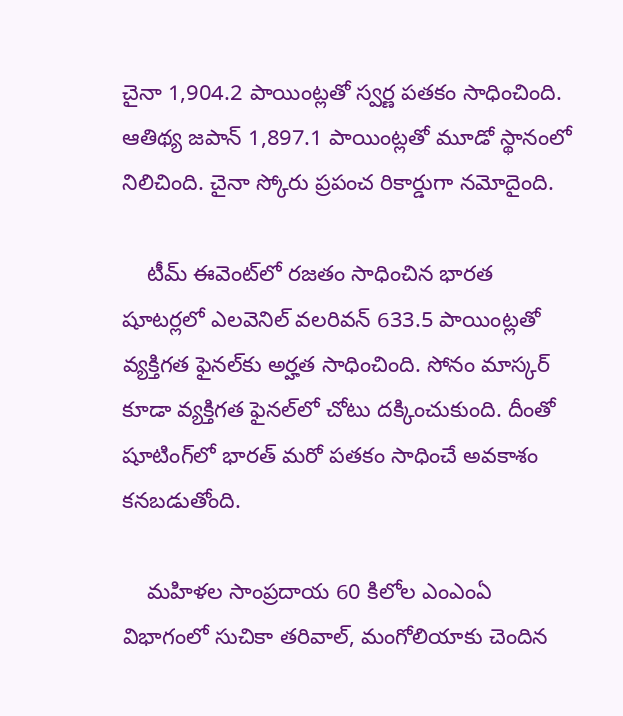చైనా 1,904.2 పాయింట్లతో స్వర్ణ పతకం సాధించింది. ఆతిథ్య జపాన్‌ 1,897.1 పాయింట్లతో మూడో స్థానంలో నిలిచింది. చైనా స్కోరు ప్రపంచ రికార్డుగా నమోదైంది.

    టీమ్‌ ఈవెంట్‌లో రజతం సాధించిన భారత షూటర్లలో ఎలవెనిల్‌ వలరివన్‌ 633.5 పాయింట్లతో వ్యక్తిగత ఫైనల్‌కు అర్హత సాధించింది. సోనం మాస్కర్‌ కూడా వ్యక్తిగత ఫైనల్‌లో చోటు దక్కించుకుంది. దీంతో షూటింగ్‌లో భారత్‌ మరో పతకం సాధించే అవకాశం కనబడుతోంది.

    మహిళల సాంప్రదాయ 60 కిలోల ఎంఎంఏ విభాగంలో సుచికా తరివాల్‌, మంగోలియాకు చెందిన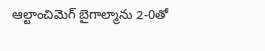ఆల్టాంచిమెగ్‌ బైగాల్మాను 2-0తో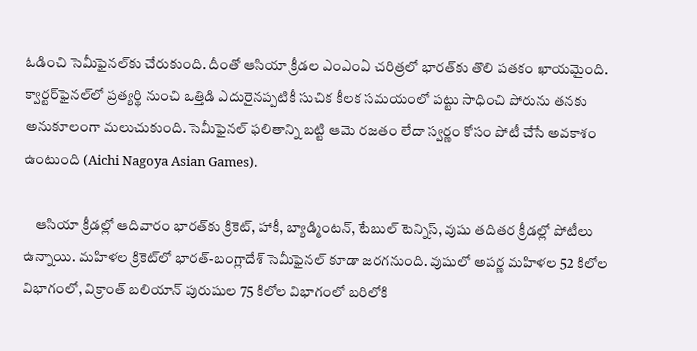ఓడించి సెమీఫైనల్‌కు చేరుకుంది. దీంతో ఆసియా క్రీడల ఎంఎంఏ చరిత్రలో భారత్‌కు తొలి పతకం ఖాయమైంది. క్వార్టర్‌ఫైనల్‌లో ప్రత్యర్థి నుంచి ఒత్తిడి ఎదురైనప్పటికీ సుచిక కీలక సమయంలో పట్టు సాధించి పోరును తనకు అనుకూలంగా మలుచుకుంది. సెమీఫైనల్‌ ఫలితాన్ని బట్టి ఆమె రజతం లేదా స్వర్ణం కోసం పోటీ చేసే అవకాశం ఉంటుంది (Aichi Nagoya Asian Games).

    ఆసియా క్రీడల్లో ఆదివారం భారత్‌కు క్రికెట్‌, హాకీ, బ్యాడ్మింటన్‌, టేబుల్‌ టెన్నిస్‌, వుషు తదితర క్రీడల్లో పోటీలు ఉన్నాయి. మహిళల క్రికెట్‌లో భారత్‌-బంగ్లాదేశ్‌ సెమీఫైనల్‌ కూడా జరగనుంది. వుషులో అపర్ణ మహిళల 52 కిలోల విభాగంలో, విక్రాంత్‌ బలియాన్‌ పురుషుల 75 కిలోల విభాగంలో బరిలోకి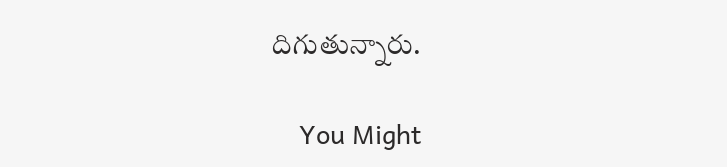దిగుతున్నారు.

    You Might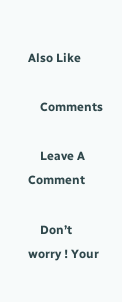Also Like

    Comments

    Leave A Comment

    Don’t worry ! Your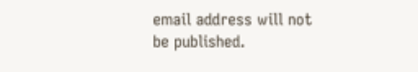email address will not be published.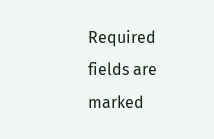Required fields are marked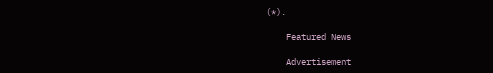(*).

    Featured News

    Advertisement